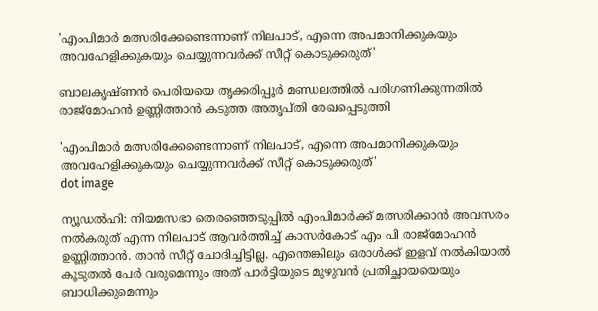'എംപിമാർ മത്സരിക്കേണ്ടെന്നാണ് നിലപാട്, എന്നെ അപമാനിക്കുകയും അവഹേളിക്കുകയും ചെയ്യുന്നവർക്ക് സീറ്റ് കൊടുക്കരുത്'

ബാലകൃഷ്ണൻ പെരിയയെ തൃക്കരിപ്പൂർ മണ്ഡലത്തിൽ പരിഗണിക്കുന്നതിൽ രാജ്‌മോഹൻ ഉണ്ണിത്താൻ കടുത്ത അതൃപ്‌തി രേഖപ്പെടുത്തി

'എംപിമാർ മത്സരിക്കേണ്ടെന്നാണ് നിലപാട്, എന്നെ അപമാനിക്കുകയും അവഹേളിക്കുകയും ചെയ്യുന്നവർക്ക് സീറ്റ് കൊടുക്കരുത്'
dot image

ന്യൂഡൽഹി: നിയമസഭാ തെരഞ്ഞെടുപ്പിൽ എംപിമാര്‍ക്ക് മത്സരിക്കാന്‍ അവസരം നല്‍കരുത് എന്ന നിലപാട് ആവര്‍ത്തിച്ച് കാസർകോട് എം പി രാജ്മോഹന്‍ ഉണ്ണിത്താന്‍. താന്‍ സീറ്റ് ചോദിച്ചിട്ടില്ല. എന്തെങ്കിലും ഒരാള്‍ക്ക് ഇളവ് നല്‍കിയാല്‍ കൂടുതല്‍ പേര്‍ വരുമെന്നും അത് പാർട്ടിയുടെ മുഴുവൻ പ്രതിച്ഛായയെയും ബാധിക്കുമെന്നും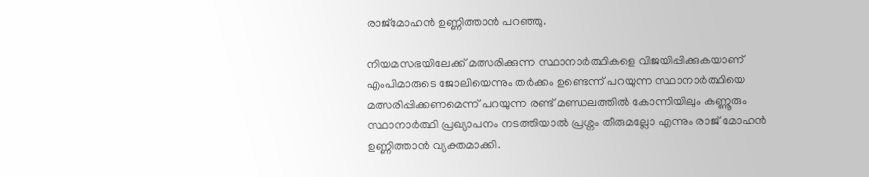രാജ്മോഹൻ ഉണ്ണിത്താൻ പറഞ്ഞു.

നിയമസഭയിലേക്ക് മത്സരിക്കുന്ന സ്ഥാനാർത്ഥികളെ വിജയിപ്പിക്കുകയാണ് എംപിമാരുടെ ജോലിയെന്നും തർക്കം ഉണ്ടെന്ന് പറയുന്ന സ്ഥാനാർത്ഥിയെ മത്സരിപ്പിക്കണമെന്ന് പറയുന്ന രണ്ട് മണ്ഡലത്തിൽ കോന്നിയിലും കണ്ണൂരും സ്ഥാനാര്‍ത്ഥി പ്രഖ്യാപനം നടത്തിയാല്‍ പ്രശ്നം തീരുമല്ലോ എന്നും രാജ് മോഹൻ ഉണ്ണിത്താന്‍ വ്യക്തമാക്കി.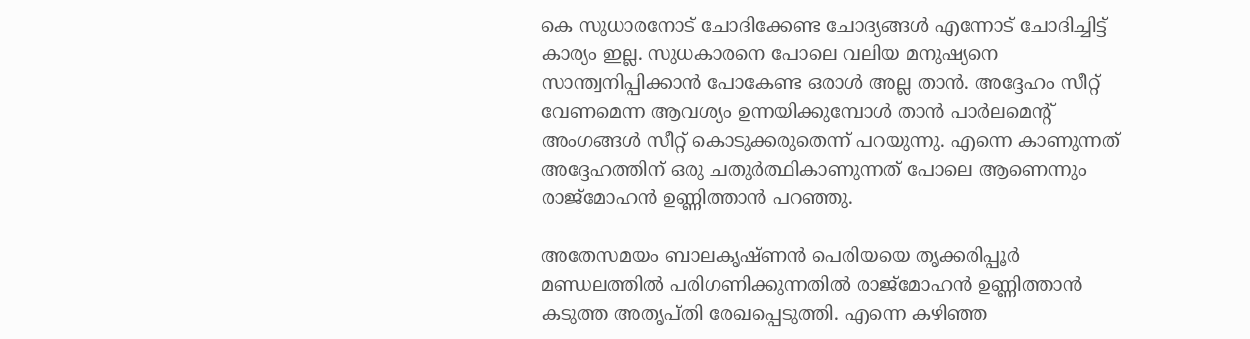കെ സുധാരനോട് ചോദിക്കേണ്ട ചോദ്യങ്ങൾ എന്നോട് ചോദിച്ചിട്ട് കാര്യം ഇല്ല. സുധകാരനെ പോലെ വലിയ മനുഷ്യനെ സാന്ത്വനിപ്പിക്കാൻ പോകേണ്ട ഒരാൾ അല്ല താൻ. അദ്ദേഹം സീറ്റ് വേണമെന്ന ആവശ്യം ഉന്നയിക്കുമ്പോൾ താൻ പാർലമെൻ്റ് അംഗങ്ങൾ സീറ്റ് കൊടുക്കരുതെന്ന് പറയുന്നു. എന്നെ കാണുന്നത് അദ്ദേഹത്തിന് ഒരു ചതുർത്ഥികാണുന്നത് പോലെ ആണെന്നും രാജ്മോഹൻ ഉണ്ണിത്താൻ പറഞ്ഞു.

അതേസമയം ബാലകൃഷ്ണൻ പെരിയയെ തൃക്കരിപ്പൂർ മണ്ഡലത്തിൽ പരിഗണിക്കുന്നതിൽ രാജ്‌മോഹൻ ഉണ്ണിത്താൻ കടുത്ത അതൃപ്‌തി രേഖപ്പെടുത്തി. എന്നെ കഴിഞ്ഞ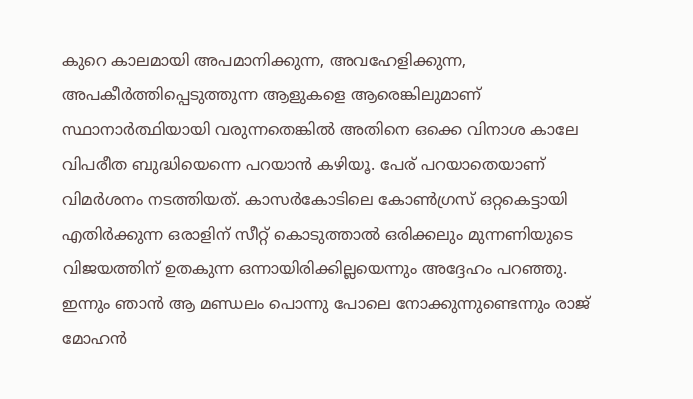കുറെ കാലമായി അപമാനിക്കുന്ന, അവഹേളിക്കുന്ന, അപകീർത്തിപ്പെടുത്തുന്ന ആളുകളെ ആരെങ്കിലുമാണ് സ്ഥാനാർത്ഥിയായി വരുന്നതെങ്കിൽ അതിനെ ഒക്കെ വിനാശ കാലേ വിപരീത ബുദ്ധിയെന്നെ പറയാൻ കഴിയൂ. പേര് പറയാതെയാണ് വിമർശനം നടത്തിയത്. കാസർകോടിലെ കോൺഗ്രസ് ഒറ്റകെട്ടായി എതിർക്കുന്ന ഒരാളിന് സീറ്റ് കൊടുത്താൽ ഒരിക്കലും മുന്നണിയുടെ വിജയത്തിന് ഉതകുന്ന ഒന്നായിരിക്കില്ലയെന്നും അദ്ദേഹം പറഞ്ഞു. ഇന്നും ഞാൻ ആ മണ്ഡലം പൊന്നു പോലെ നോക്കുന്നുണ്ടെന്നും രാജ് മോഹൻ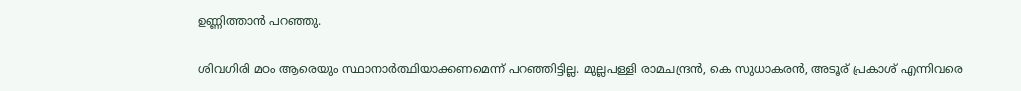ഉണ്ണിത്താൻ പറഞ്ഞു.

ശിവഗിരി മഠം ആരെയും സ്ഥാനാർത്ഥിയാക്കണമെന്ന് പറഞ്ഞിട്ടില്ല. മുല്ലപള്ളി രാമചന്ദ്രൻ, കെ സുധാകരൻ, അടൂര് പ്രകാശ് എന്നിവരെ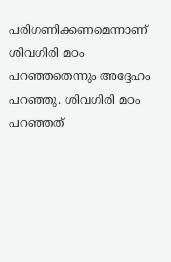പരിഗണിക്കണമെന്നാണ് ശിവഗിരി മഠം പറഞ്ഞതെന്നും അദ്ദേഹം പറഞ്ഞു. ശിവഗിരി മഠം പറഞ്ഞത്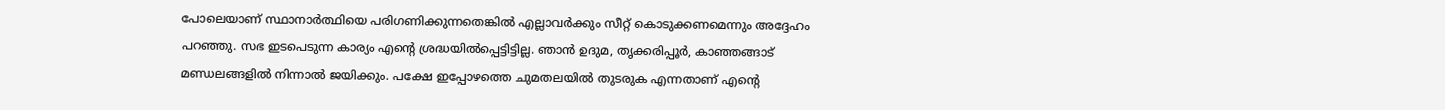പോലെയാണ് സ്ഥാനാർത്ഥിയെ പരിഗണിക്കുന്നതെങ്കിൽ എല്ലാവർക്കും സീറ്റ് കൊടുക്കണമെന്നും അദ്ദേഹം പറഞ്ഞു. സഭ ഇടപെടുന്ന കാര്യം എൻ്റെ ശ്രദ്ധയിൽപ്പെട്ടിട്ടില്ല. ഞാൻ ഉദുമ, തൃക്കരിപ്പൂർ, കാഞ്ഞങ്ങാട് മണ്ഡലങ്ങളിൽ നിന്നാൽ ജയിക്കും. പക്ഷേ ഇപ്പോഴത്തെ ചുമതലയിൽ തുടരുക എന്നതാണ് എൻ്റെ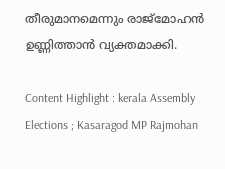തീരുമാനമെന്നും രാജ്മോഹൻ ഉണ്ണിത്താൻ വ്യക്തമാക്കി.

Content Highlight : kerala Assembly Elections ; Kasaragod MP Rajmohan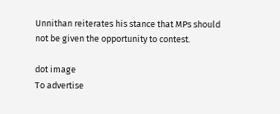Unnithan reiterates his stance that MPs should not be given the opportunity to contest.

dot image
To advertise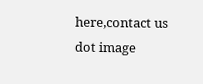here,contact us
dot image